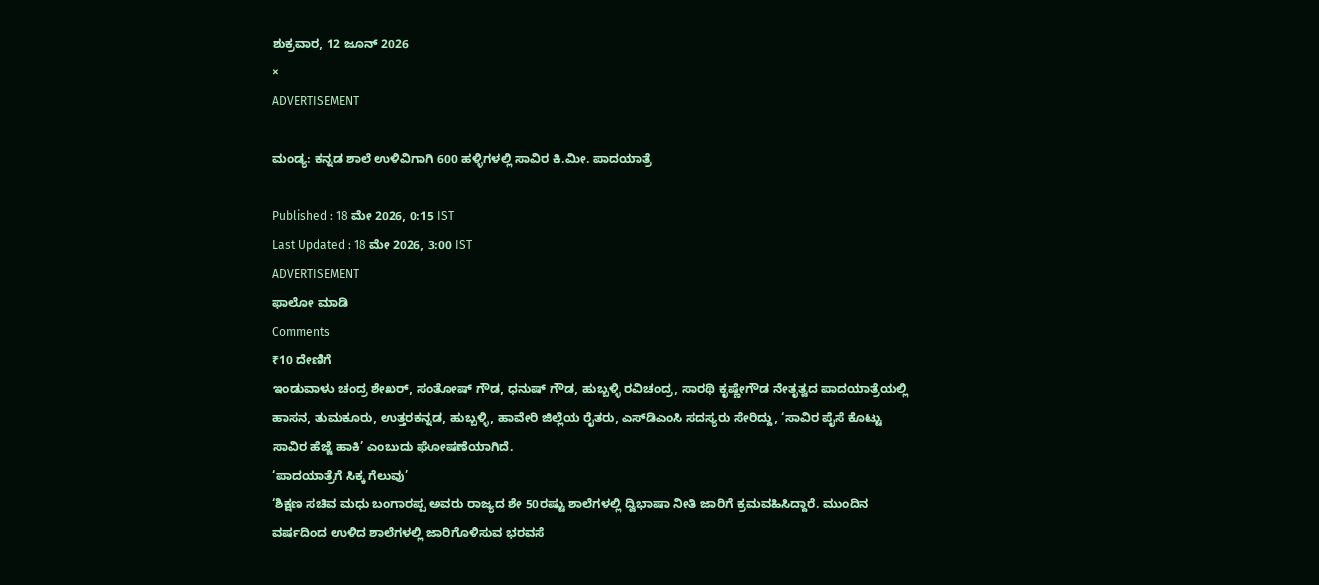ಶುಕ್ರವಾರ, 12 ಜೂನ್ 2026
×
ADVERTISEMENT

ಮಂಡ್ಯ: ಕನ್ನಡ ಶಾಲೆ ಉಳಿವಿಗಾಗಿ 600 ಹಳ್ಳಿಗಳಲ್ಲಿ ಸಾವಿರ ಕಿ.ಮೀ. ಪಾದಯಾತ್ರೆ

Published : 18 ಮೇ 2026, 0:15 IST
Last Updated : 18 ಮೇ 2026, 3:00 IST
ADVERTISEMENT
ಫಾಲೋ ಮಾಡಿ
Comments
₹10 ದೇಣಿಗೆ
ಇಂಡುವಾಳು ಚಂದ್ರ ಶೇಖರ್‌, ಸಂತೋಷ್‌ ಗೌಡ, ಧನುಷ್‌ ಗೌಡ, ಹುಬ್ಬಳ್ಳಿ ರವಿಚಂದ್ರ, ಸಾರಥಿ ಕೃಷ್ಣೇಗೌಡ ನೇತೃತ್ವದ ಪಾದಯಾತ್ರೆಯಲ್ಲಿ ಹಾಸನ, ತುಮಕೂರು, ಉತ್ತರಕನ್ನಡ, ಹುಬ್ಬಳ್ಳಿ, ಹಾವೇರಿ ಜಿಲ್ಲೆಯ ರೈತರು, ಎಸ್‌ಡಿಎಂಸಿ ಸದಸ್ಯರು ಸೇರಿದ್ದು, ‘ಸಾವಿರ ಪೈಸೆ ಕೊಟ್ಟು ಸಾವಿರ ಹೆಜ್ಜೆ ಹಾಕಿ’ ಎಂಬುದು ಘೋಷಣೆಯಾಗಿದೆ.
‘ಪಾದಯಾತ್ರೆಗೆ ಸಿಕ್ಕ ಗೆಲುವು’
‘ಶಿಕ್ಷಣ ಸಚಿವ ಮಧು ಬಂಗಾರಪ್ಪ ಅವರು ರಾಜ್ಯದ ಶೇ 50ರಷ್ಟು ಶಾಲೆಗಳಲ್ಲಿ ದ್ವಿಭಾಷಾ ನೀತಿ ಜಾರಿಗೆ ಕ್ರಮವಹಿಸಿದ್ದಾರೆ. ಮುಂದಿನ ವರ್ಷದಿಂದ ಉಳಿದ ಶಾಲೆಗಳಲ್ಲಿ ಜಾರಿಗೊಳಿಸುವ ಭರವಸೆ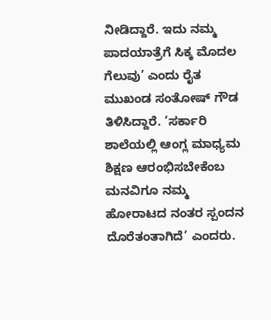ನೀಡಿದ್ದಾರೆ. ಇದು ನಮ್ಮ ಪಾದಯಾತ್ರೆಗೆ ಸಿಕ್ಕ ಮೊದಲ ಗೆಲುವು’ ಎಂದು ರೈತ ಮುಖಂಡ ಸಂತೋಷ್‌ ಗೌಡ ತಿಳಿಸಿದ್ದಾರೆ. ‘ಸರ್ಕಾರಿ ಶಾಲೆಯಲ್ಲಿ ಆಂಗ್ಲ ಮಾಧ್ಯಮ ಶಿಕ್ಷಣ ಆರಂಭಿಸಬೇಕೆಂಬ ಮನವಿಗೂ ನಮ್ಮ ಹೋರಾಟದ ನಂತರ ಸ್ಪಂದನ ದೊರೆತಂತಾಗಿದೆ’ ಎಂದರು.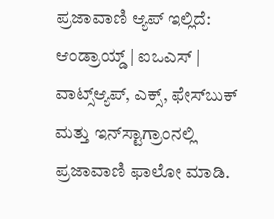ಪ್ರಜಾವಾಣಿ ಆ್ಯಪ್ ಇಲ್ಲಿದೆ: ಆಂಡ್ರಾಯ್ಡ್ | ಐಒಎಸ್ | ವಾಟ್ಸ್ಆ್ಯಪ್, ಎಕ್ಸ್, ಫೇಸ್‌ಬುಕ್ ಮತ್ತು ಇನ್‌ಸ್ಟಾಗ್ರಾಂನಲ್ಲಿ ಪ್ರಜಾವಾಣಿ ಫಾಲೋ ಮಾಡಿ.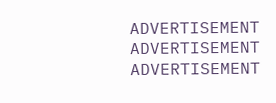ADVERTISEMENT
ADVERTISEMENT
ADVERTISEMENT